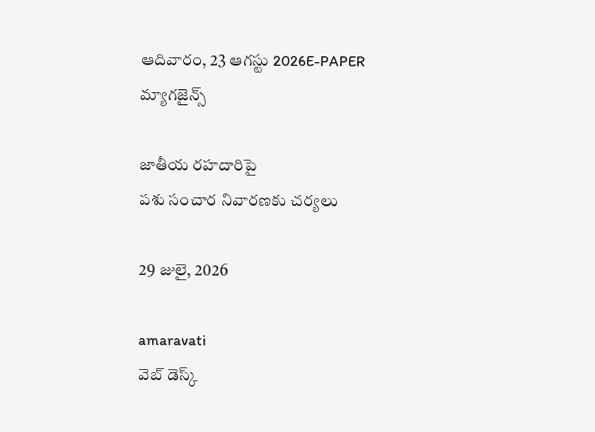ఆదివారం, 23 ఆగస్టు 2026E-PAPER
మ్యాగజైన్స్

జాతీయ రహదారిపై
పశు సంచార నివారణకు చర్యలు

29 జులై, 2026

amaravati
వెబ్ డెస్క్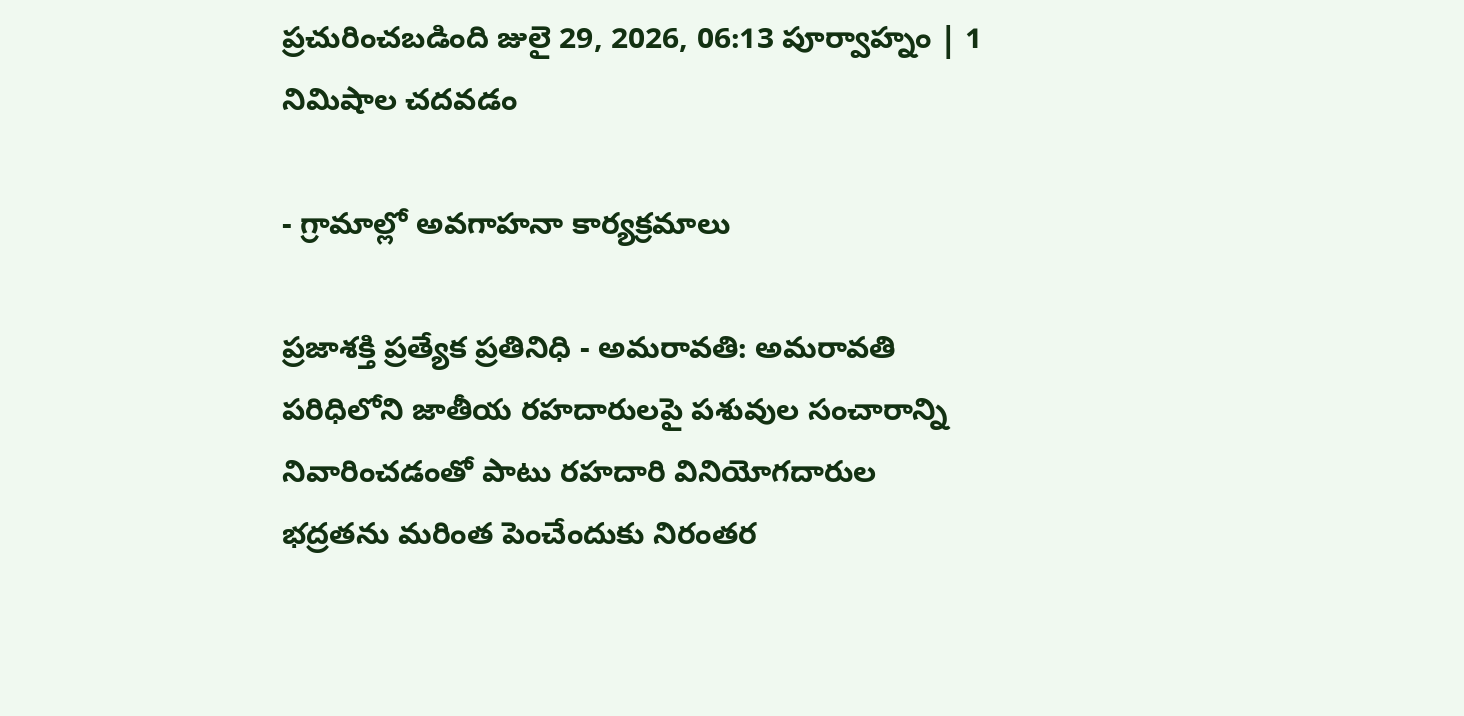ప్రచురించబడింది జులై 29, 2026, 06:13 పూర్వాహ్నం | 1 నిమిషాల చదవడం

- గ్రామాల్లో అవగాహనా కార్యక్రమాలు

ప్రజాశక్తి ప్రత్యేక ప్రతినిధి - అమరావతి: అమరావతి పరిధిలోని జాతీయ రహదారులపై పశువుల సంచారాన్ని నివారించడంతో పాటు రహదారి వినియోగదారుల భద్రతను మరింత పెంచేందుకు నిరంతర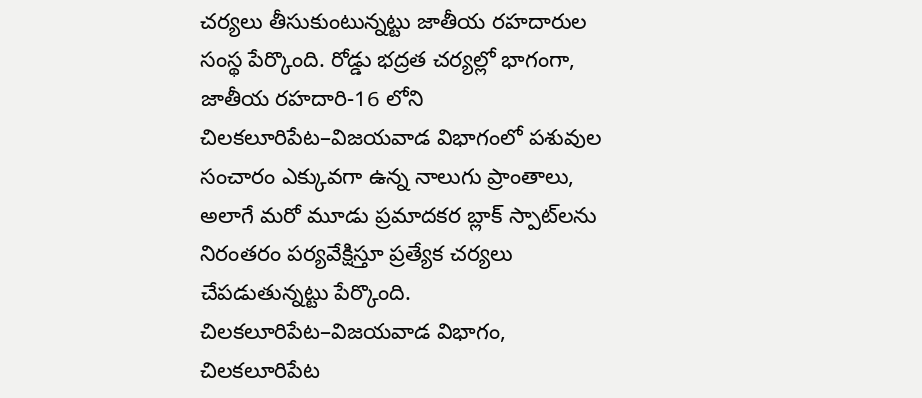చర్యలు తీసుకుంటున్నట్టు జాతీయ రహదారుల సంస్థ పేర్కొంది. రోడ్డు భద్రత చర్యల్లో భాగంగా, జాతీయ రహదారి-16 లోని చిలకలూరిపేట–విజయవాడ విభాగంలో పశువుల సంచారం ఎక్కువగా ఉన్న నాలుగు ప్రాంతాలు, అలాగే మరో మూడు ప్రమాదకర బ్లాక్ స్పాట్‌లను నిరంతరం పర్యవేక్షిస్తూ ప్రత్యేక చర్యలు చేపడుతున్నట్టు పేర్కొంది. చిలకలూరిపేట–విజయవాడ విభాగం, చిలకలూరిపేట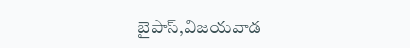బైపాస్,విజయవాడ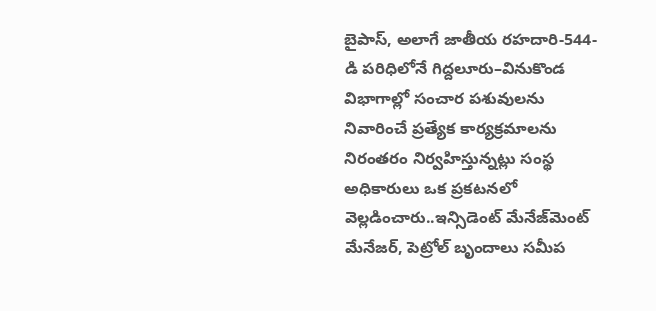బైపాస్, అలాగే జాతీయ రహదారి-544-డి పరిధిలోనే గిద్దలూరు–వినుకొండ విభాగాల్లో సంచార పశువులను నివారించే ప్రత్యేక కార్యక్రమాలను నిరంతరం నిర్వహిస్తున్నట్లు సంస్థ అధికారులు ఒక ప్రకటనలో వెల్లడించారు..ఇన్సిడెంట్ మేనేజ్‌మెంట్ మేనేజర్, పెట్రోల్ బృందాలు సమీప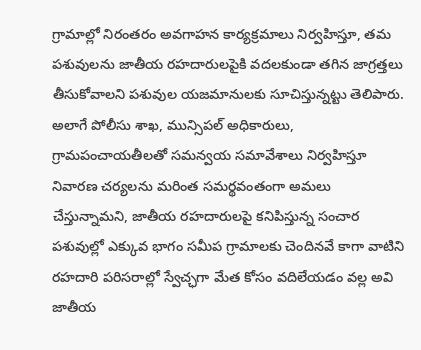గ్రామాల్లో నిరంతరం అవగాహన కార్యక్రమాలు నిర్వహిస్తూ, తమ పశువులను జాతీయ రహదారులపైకి వదలకుండా తగిన జాగ్రత్తలు తీసుకోవాలని పశువుల యజమానులకు సూచిస్తున్నట్టు తెలిపారు. అలాగే పోలీసు శాఖ, మున్సిపల్ అధికారులు, గ్రామపంచాయతీలతో సమన్వయ సమావేశాలు నిర్వహిస్తూ నివారణ చర్యలను మరింత సమర్థవంతంగా అమలు చేస్తున్నామని, జాతీయ రహదారులపై కనిపిస్తున్న సంచార పశువుల్లో ఎక్కువ భాగం సమీప గ్రామాలకు చెందినవే కాగా వాటిని రహదారి పరిసరాల్లో స్వేచ్ఛగా మేత కోసం వదిలేయడం వల్ల అవి జాతీయ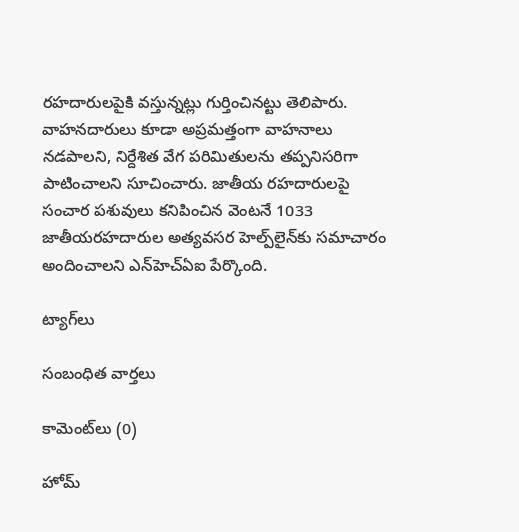రహదారులపైకి వస్తున్నట్లు గుర్తించినట్టు తెలిపారు. వాహనదారులు కూడా అప్రమత్తంగా వాహనాలు నడపాలని, నిర్దేశిత వేగ పరిమితులను తప్పనిసరిగా పాటించాలని సూచించారు. జాతీయ రహదారులపై సంచార పశువులు కనిపించిన వెంటనే 1033 జాతీయరహదారుల అత్యవసర హెల్ప్‌లైన్‌కు సమాచారం అందించాలని ఎన్‌హెచ్‌ఏఐ పేర్కొంది.

ట్యాగ్‌లు

సంబంధిత వార్తలు

కామెంట్‌లు (0)

హోమ్